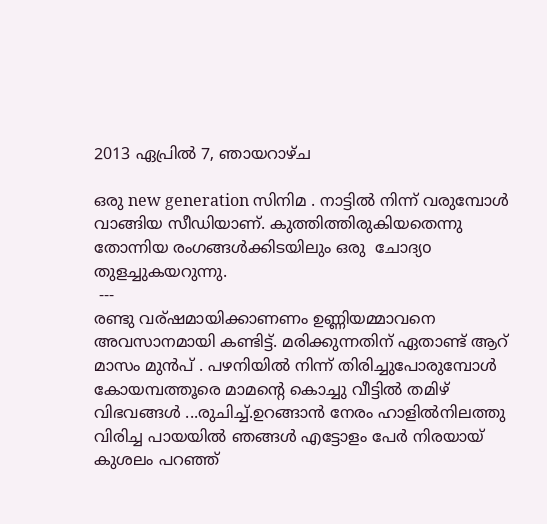2013 ഏപ്രിൽ 7, ഞായറാഴ്‌ച

ഒരു new generation സിനിമ . നാട്ടിൽ നിന്ന് വരുമ്പോൾ വാങ്ങിയ സീഡിയാണ്. കുത്തിത്തിരുകിയതെന്നു തോന്നിയ രംഗങ്ങൾക്കിടയിലും ഒരു  ചോദ്യo തുളച്ചുകയറുന്നു.
 ---
രണ്ടു വര്ഷമായിക്കാണണം ഉണ്ണിയമ്മാവനെ അവസാനമായി കണ്ടിട്ട്. മരിക്കുന്നതിന് ഏതാണ്ട് ആറ് മാസം മുൻപ് . പഴനിയിൽ നിന്ന് തിരിച്ചുപോരുമ്പോൾ കോയമ്പത്തൂരെ മാമന്റെ കൊച്ചു വീട്ടിൽ തമിഴ്‌ വിഭവങ്ങൾ ...രുചിച്ച്.ഉറങ്ങാൻ നേരം ഹാളിൽനിലത്തു വിരിച്ച പായയിൽ ഞങ്ങൾ എട്ടോളം പേർ നിരയായ് കുശലം പറഞ്ഞ്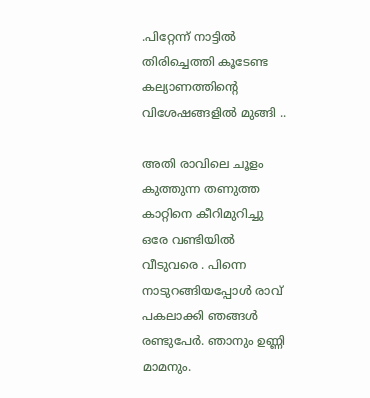.പിറ്റേന്ന് നാട്ടിൽ തിരിച്ചെത്തി കൂടേണ്ട കല്യാണത്തിന്റെ വിശേഷങ്ങളിൽ മുങ്ങി ..

അതി രാവിലെ ചൂളം കുത്തുന്ന തണുത്ത കാറ്റിനെ കീറിമുറിച്ചു ഒരേ വണ്ടിയിൽ വീടുവരെ . പിന്നെ നാടുറങ്ങിയപ്പോൾ രാവ് പകലാക്കി ഞങ്ങൾ രണ്ടുപേർ. ഞാനും ഉണ്ണി മാമനും.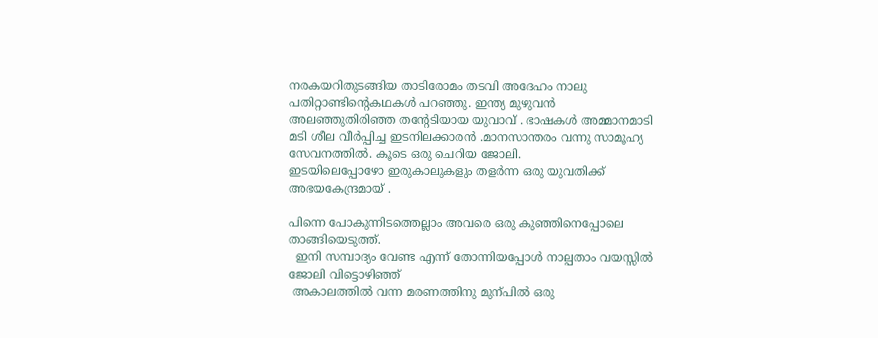നരകയറിതുടങ്ങിയ താടിരോമം തടവി അദേഹം നാലു പതിറ്റാണ്ടിന്റെകഥകൾ പറഞ്ഞു. ഇന്ത്യ മുഴുവൻ അലഞ്ഞുതിരിഞ്ഞ തന്റേടിയായ യുവാവ്‌ . ഭാഷകൾ അമ്മാനമാടി മടി ശീല വീർപ്പിച്ച ഇടനിലക്കാരൻ .മാനസാന്തരം വന്നു സാമൂഹ്യ സേവനത്തിൽ. കൂടെ ഒരു ചെറിയ ജോലി.
ഇടയിലെപ്പോഴോ ഇരുകാലുകളും തളർന്ന ഒരു യുവതിക്ക് അഭയകേന്ദ്രമായ് .

പിന്നെ പോകുന്നിടത്തെല്ലാം അവരെ ഒരു കുഞ്ഞിനെപ്പോലെ താങ്ങിയെടുത്ത്.
  ഇനി സമ്പാദ്യം വേണ്ട എന്ന് തോന്നിയപ്പോൾ നാല്പതാം വയസ്സിൽ ജോലി വിട്ടൊഴിഞ്ഞ്
 അകാലത്തിൽ വന്ന മരണത്തിനു മുന്പിൽ ഒരു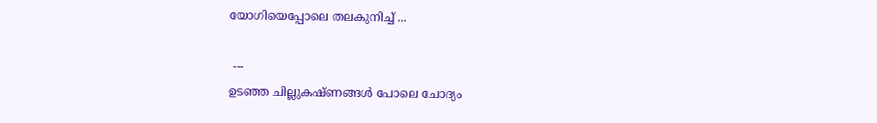യോഗിയെപ്പോലെ തലകുനിച്ച് ...

 ---
ഉടഞ്ഞ ചില്ലുകഷ്ണങ്ങൾ പോലെ ചോദ്യം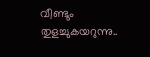വീണ്ടും തുളച്ചുകയറുന്നു..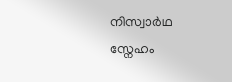നിസ്വാർഥ സ്നേഹം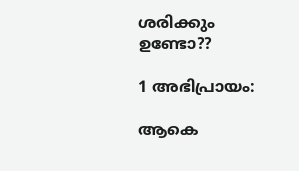ശരിക്കും ഉണ്ടോ??

1 അഭിപ്രായം:

ആകെ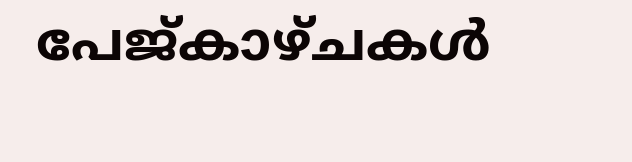പേജ്‌കാഴ്‌ചകള്‍